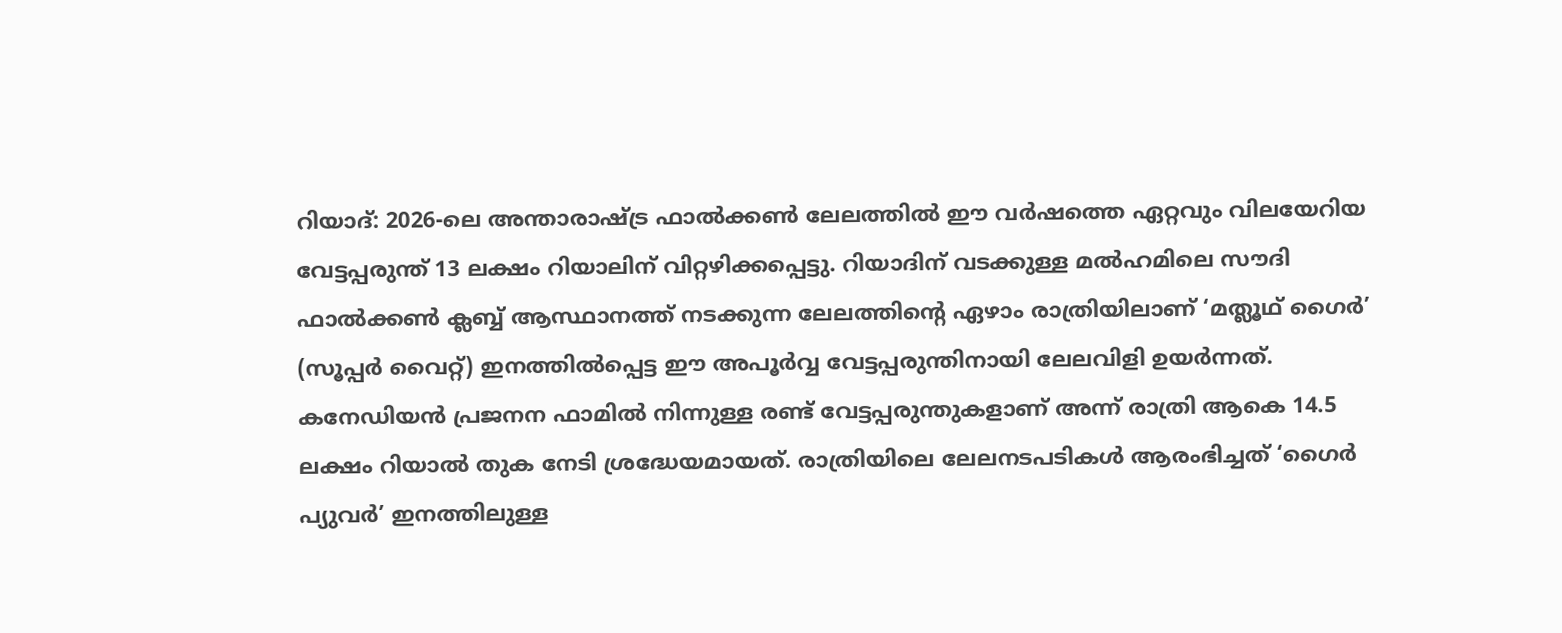റിയാദ്: 2026-ലെ അന്താരാഷ്ട്ര ഫാൽക്കൺ ലേലത്തിൽ ഈ വർഷത്തെ ഏറ്റവും വിലയേറിയ വേട്ടപ്പരുന്ത് 13 ലക്ഷം റിയാലിന് വിറ്റഴിക്കപ്പെട്ടു. റിയാദിന് വടക്കുള്ള മൽഹമിലെ സൗദി ഫാൽക്കൺ ക്ലബ്ബ് ആസ്ഥാനത്ത് നടക്കുന്ന ലേലത്തിന്റെ ഏഴാം രാത്രിയിലാണ് ‘മത്ലൂഥ് ഗൈർ’ (സൂപ്പർ വൈറ്റ്) ഇനത്തിൽപ്പെട്ട ഈ അപൂർവ്വ വേട്ടപ്പരുന്തിനായി ലേലവിളി ഉയർന്നത്.
കനേഡിയൻ പ്രജനന ഫാമിൽ നിന്നുള്ള രണ്ട് വേട്ടപ്പരുന്തുകളാണ് അന്ന് രാത്രി ആകെ 14.5 ലക്ഷം റിയാൽ തുക നേടി ശ്രദ്ധേയമായത്. രാത്രിയിലെ ലേലനടപടികൾ ആരംഭിച്ചത് ‘ഗൈർ പ്യുവർ’ ഇനത്തിലുള്ള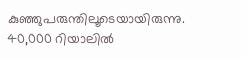കുഞ്ഞുപരുന്തിലൂടെയായിരുന്നു. 40,000 റിയാലിൽ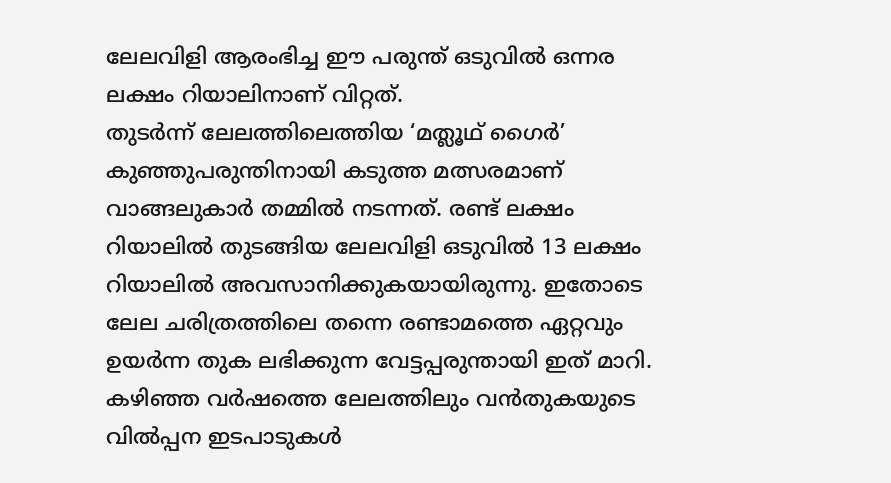ലേലവിളി ആരംഭിച്ച ഈ പരുന്ത് ഒടുവിൽ ഒന്നര ലക്ഷം റിയാലിനാണ് വിറ്റത്.
തുടർന്ന് ലേലത്തിലെത്തിയ ‘മത്ലൂഥ് ഗൈർ’ കുഞ്ഞുപരുന്തിനായി കടുത്ത മത്സരമാണ് വാങ്ങലുകാർ തമ്മിൽ നടന്നത്. രണ്ട് ലക്ഷം റിയാലിൽ തുടങ്ങിയ ലേലവിളി ഒടുവിൽ 13 ലക്ഷം റിയാലിൽ അവസാനിക്കുകയായിരുന്നു. ഇതോടെ ലേല ചരിത്രത്തിലെ തന്നെ രണ്ടാമത്തെ ഏറ്റവും ഉയർന്ന തുക ലഭിക്കുന്ന വേട്ടപ്പരുന്തായി ഇത് മാറി.
കഴിഞ്ഞ വർഷത്തെ ലേലത്തിലും വൻതുകയുടെ വിൽപ്പന ഇടപാടുകൾ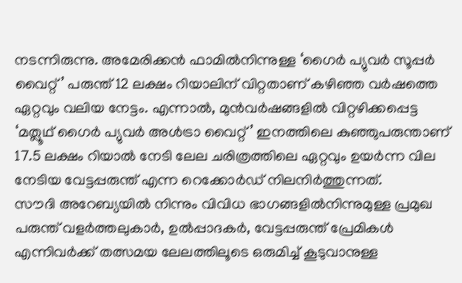നടന്നിരുന്നു. അമേരിക്കൻ ഫാമിൽനിന്നുള്ള ‘ഗൈർ പ്യുവർ സൂപ്പർ വൈറ്റ്’ പരുന്ത് 12 ലക്ഷം റിയാലിന് വിറ്റതാണ് കഴിഞ്ഞ വർഷത്തെ ഏറ്റവും വലിയ നേട്ടം. എന്നാൽ, മുൻവർഷങ്ങളിൽ വിറ്റഴിക്കപ്പെട്ട ‘മത്ലൂഥ് ഗൈർ പ്യുവർ അൾട്രാ വൈറ്റ്’ ഇനത്തിലെ കുഞ്ഞുപരുന്താണ് 17.5 ലക്ഷം റിയാൽ നേടി ലേല ചരിത്രത്തിലെ ഏറ്റവും ഉയർന്ന വില നേടിയ വേട്ടപ്പരുന്ത് എന്ന റെക്കോർഡ് നിലനിർത്തുന്നത്.
സൗദി അറേബ്യയിൽ നിന്നും വിവിധ ഭാഗങ്ങളിൽനിന്നുമുള്ള പ്രമുഖ പരുന്ത് വളർത്തലുകാർ, ഉൽപ്പാദകർ, വേട്ടപ്പരുന്ത് പ്രേമികൾ എന്നിവർക്ക് തത്സമയ ലേലത്തിലൂടെ ഒരുമിച്ച് കൂടുവാനുള്ള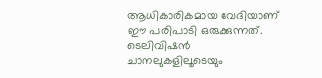ആധികാരികമായ വേദിയാണ് ഈ പരിപാടി ഒരുക്കുന്നത്. ടെലിവിഷൻ ചാനലുകളിലൂടെയും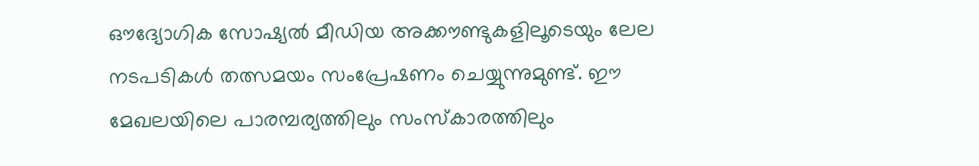ഔദ്യോഗിക സോഷ്യൽ മീഡിയ അക്കൗണ്ടുകളിലൂടെയും ലേല നടപടികൾ തത്സമയം സംപ്രേഷണം ചെയ്യുന്നുമുണ്ട്. ഈ മേഖലയിലെ പാരമ്പര്യത്തിലും സംസ്കാരത്തിലും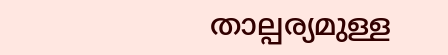താല്പര്യമുള്ള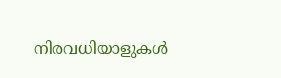നിരവധിയാളുകൾ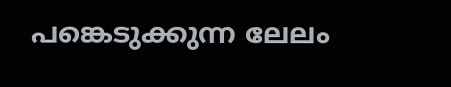പങ്കെടുക്കുന്ന ലേലം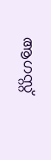ആഗസ്റ്റ്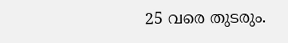25 വരെ തുടരും.